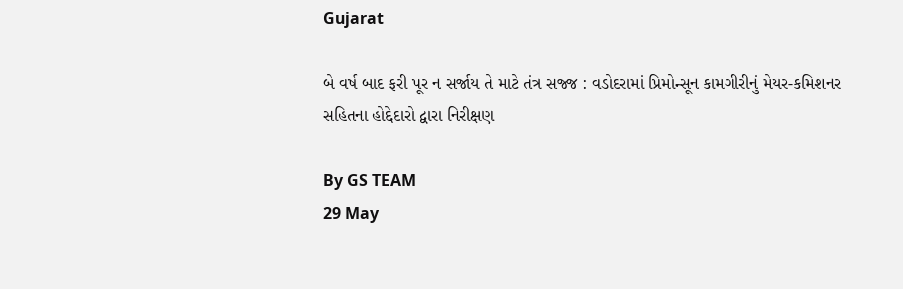Gujarat

બે વર્ષ બાદ ફરી પૂર ન સર્જાય તે માટે તંત્ર સજ્જ : વડોદરામાં પ્રિમોન્સૂન કામગીરીનું મેયર-કમિશનર સહિતના હોદ્દેદારો દ્વારા નિરીક્ષણ

By GS TEAM
29 May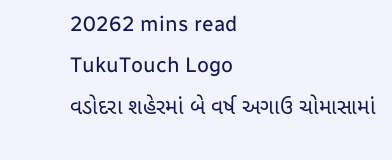20262 mins read
TukuTouch Logo
વડોદરા શહેરમાં બે વર્ષ અગાઉ ચોમાસામાં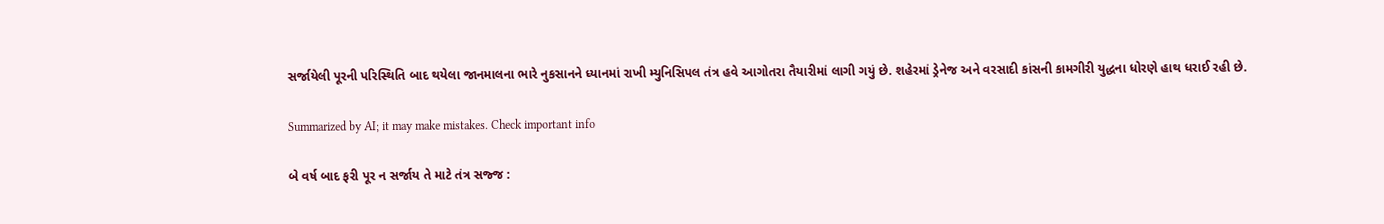સર્જાયેલી પૂરની પરિસ્થિતિ બાદ થયેલા જાનમાલના ભારે નુકસાનને ધ્યાનમાં રાખી મ્યુનિસિપલ તંત્ર હવે આગોતરા તૈયારીમાં લાગી ગયું છે. શહેરમાં ડ્રેનેજ અને વરસાદી કાંસની કામગીરી યુદ્ધના ધોરણે હાથ ધરાઈ રહી છે.

Summarized by AI; it may make mistakes. Check important info

બે વર્ષ બાદ ફરી પૂર ન સર્જાય તે માટે તંત્ર સજ્જ :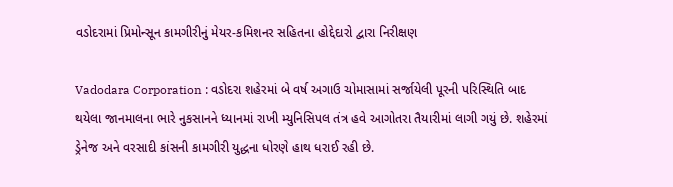વડોદરામાં પ્રિમોન્સૂન કામગીરીનું મેયર-કમિશનર સહિતના હોદ્દેદારો દ્વારા નિરીક્ષણ

Vadodara Corporation : વડોદરા શહેરમાં બે વર્ષ અગાઉ ચોમાસામાં સર્જાયેલી પૂરની પરિસ્થિતિ બાદ થયેલા જાનમાલના ભારે નુકસાનને ધ્યાનમાં રાખી મ્યુનિસિપલ તંત્ર હવે આગોતરા તૈયારીમાં લાગી ગયું છે. શહેરમાં ડ્રેનેજ અને વરસાદી કાંસની કામગીરી યુદ્ધના ધોરણે હાથ ધરાઈ રહી છે.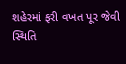શહેરમાં ફરી વખત પૂર જેવી સ્થિતિ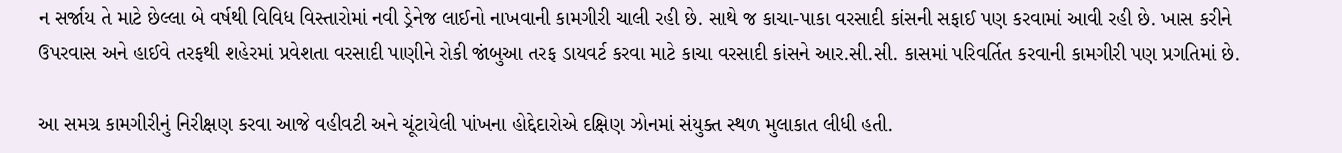ન સર્જાય તે માટે છેલ્લા બે વર્ષથી વિવિધ વિસ્તારોમાં નવી ડ્રેનેજ લાઈનો નાખવાની કામગીરી ચાલી રહી છે. સાથે જ કાચા-પાકા વરસાદી કાંસની સફાઈ પણ કરવામાં આવી રહી છે. ખાસ કરીને ઉપરવાસ અને હાઈવે તરફથી શહેરમાં પ્રવેશતા વરસાદી પાણીને રોકી જાંબુઆ તરફ ડાયવર્ટ કરવા માટે કાચા વરસાદી કાંસને આર.સી.સી. કાસમાં પરિવર્તિત કરવાની કામગીરી પણ પ્રગતિમાં છે.

આ સમગ્ર કામગીરીનું નિરીક્ષણ કરવા આજે વહીવટી અને ચૂંટાયેલી પાંખના હોદ્દેદારોએ દક્ષિણ ઝોનમાં સંયુક્ત સ્થળ મુલાકાત લીધી હતી.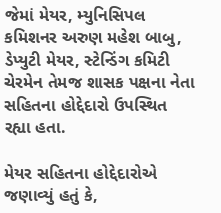જેમાં મેયર, મ્યુનિસિપલ કમિશનર અરુણ મહેશ બાબુ, ડેપ્યુટી મેયર, સ્ટેન્ડિંગ કમિટી ચેરમેન તેમજ શાસક પક્ષના નેતા સહિતના હોદ્દેદારો ઉપસ્થિત રહ્યા હતા.

મેયર સહિતના હોદ્દેદારોએ જણાવ્યું હતું કે,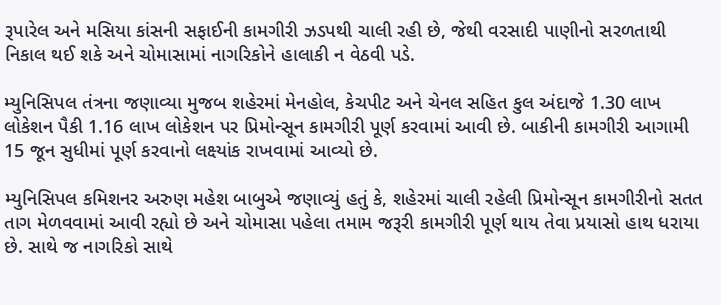રૂપારેલ અને મસિયા કાંસની સફાઈની કામગીરી ઝડપથી ચાલી રહી છે, જેથી વરસાદી પાણીનો સરળતાથી નિકાલ થઈ શકે અને ચોમાસામાં નાગરિકોને હાલાકી ન વેઠવી પડે.

મ્યુનિસિપલ તંત્રના જણાવ્યા મુજબ શહેરમાં મેનહોલ, કેચપીટ અને ચેનલ સહિત કુલ અંદાજે 1.30 લાખ લોકેશન પૈકી 1.16 લાખ લોકેશન પર પ્રિમોન્સૂન કામગીરી પૂર્ણ કરવામાં આવી છે. બાકીની કામગીરી આગામી 15 જૂન સુધીમાં પૂર્ણ કરવાનો લક્ષ્યાંક રાખવામાં આવ્યો છે.

મ્યુનિસિપલ કમિશનર અરુણ મહેશ બાબુએ જણાવ્યું હતું કે, શહેરમાં ચાલી રહેલી પ્રિમોન્સૂન કામગીરીનો સતત તાગ મેળવવામાં આવી રહ્યો છે અને ચોમાસા પહેલા તમામ જરૂરી કામગીરી પૂર્ણ થાય તેવા પ્રયાસો હાથ ધરાયા છે. સાથે જ નાગરિકો સાથે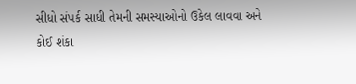સીધો સંપર્ક સાધી તેમની સમસ્યાઓનો ઉકેલ લાવવા અને કોઈ શંકા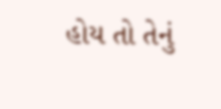હોય તો તેનું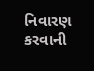નિવારણ કરવાની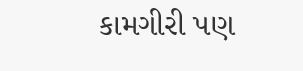કામગીરી પણ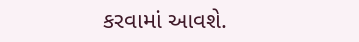કરવામાં આવશે.